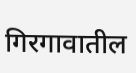गिरगावातील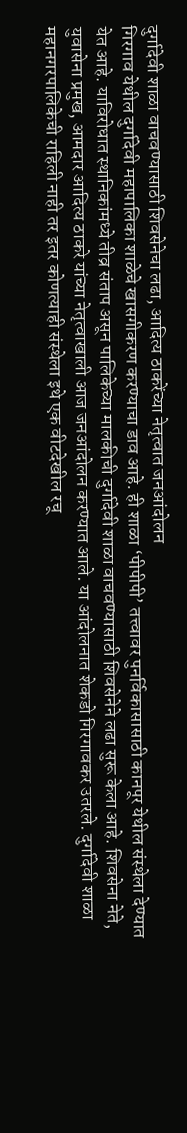दुर्गादेवी शाळा वाचवण्यासाठी शिवसेनेचा लढा, आदित्य ठाकरेंच्या नेतृत्वात जनआंदोलन
गिरगाव येथील दुर्गादेवी महापालिका शाळेचे खासगीकरण करण्याचा डाव आहे. ही शाळा ‘पीपीपी’ तत्त्वावर पुनर्विकासासाठी कानपूर येथील संस्थेला देण्यात येत आहे. याविरोधात स्थानिकांमध्ये तीव्र संताप असून पालिकेच्या मालकीची दुर्गादेवी शाळा वाचवण्यासाठी शिवसेनेने लढा सुरू केला आहे. शिवसेना नेते, युवासेना प्रमुख, आमदार आदित्य ठाकरे यांच्या नेतृत्वाखाली आज जनआंदोलन करण्यात आले. या आंदोलनात शेकडो गिरगावकर उतरले. दुर्गादेवी शाळा महानगरपालिकेची राहिली नाही तर इतर कोणत्याही संस्थेला इथे एक वीटदेखील रचू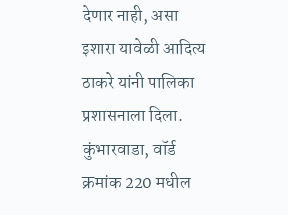देणार नाही, असा इशारा यावेळी आदित्य ठाकरे यांनी पालिका प्रशासनाला दिला.
कुंभारवाडा, वॉर्ड क्रमांक 220 मधील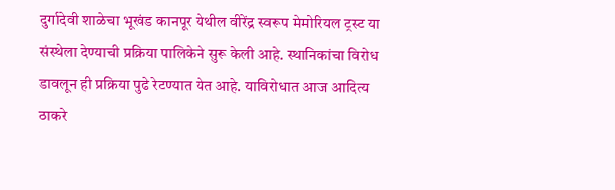दुर्गादेवी शाळेचा भूखंड कानपूर येथील वीरेंद्र स्वरूप मेमोरियल ट्रस्ट या संस्थेला देण्याची प्रक्रिया पालिकेने सुरू केली आहे. स्थानिकांचा विरोध डावलून ही प्रक्रिया पुढे रेटण्यात येत आहे. याविरोधात आज आदित्य ठाकरे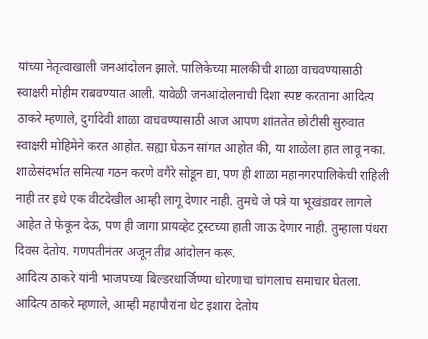यांच्या नेतृत्वाखाली जनआंदोलन झाले. पालिकेच्या मालकीची शाळा वाचवण्यासाठी स्वाक्षरी मोहीम राबवण्यात आली. यावेळी जनआंदोलनाची दिशा स्पष्ट करताना आदित्य ठाकरे म्हणाले, दुर्गादेवी शाळा वाचवण्यासाठी आज आपण शांततेत छोटीसी सुरुवात स्वाक्षरी मोहिमेने करत आहोत. सह्या घेऊन सांगत आहोत की, या शाळेला हात लावू नका. शाळेसंदर्भात समित्या गठन करणे वगैरे सोडून द्या, पण ही शाळा महानगरपालिकेची राहिली नाही तर इथे एक वीटदेखील आम्ही लागू देणार नाही. तुमचे जे पत्रे या भूखंडावर लागले आहेत ते फेकून देऊ, पण ही जागा प्रायव्हेट ट्रस्टच्या हाती जाऊ देणार नाही. तुम्हाला पंधरा दिवस देतोय. गणपतीनंतर अजून तीव्र आंदोलन करू.
आदित्य ठाकरे यांनी भाजपच्या बिल्डरधार्जिण्या धोरणाचा चांगलाच समाचार घेतला. आदित्य ठाकरे म्हणाले, आम्ही महापौरांना थेट इशारा देतोय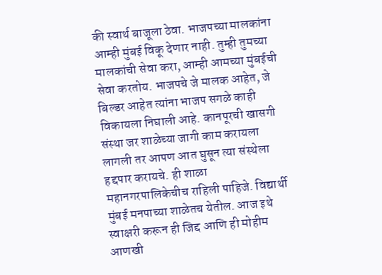की स्वार्थ बाजूला ठेवा. भाजपच्या मालकांना आम्ही मुंबई विकू देणार नाही. तुम्ही तुमच्या मालकांची सेवा करा, आम्ही आमच्या मुंबईची सेवा करतोय. भाजपचे जे मालक आहेत, जे बिल्डर आहेत त्यांना भाजप सगळे काही विकायला निघाली आहे. कानपूरची खासगी संस्था जर शाळेच्या जागी काम करायला लागली तर आपण आत घुसून त्या संस्थेला हद्दपार करायचे. ही शाळा महानगरपालिकेचीच राहिली पाहिजे. विद्यार्थी मुंबई मनपाच्या शाळेतच येतील. आज इथे स्वाक्षरी करून ही जिद्द आणि ही मोहीम आणखी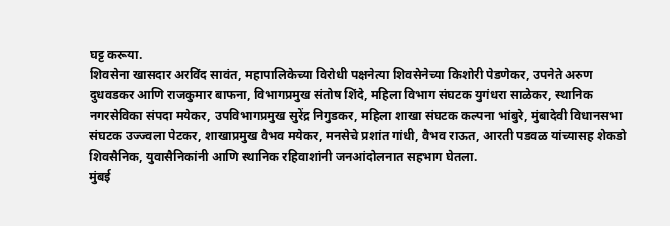घट्ट करूया.
शिवसेना खासदार अरविंद सावंत, महापालिकेच्या विरोधी पक्षनेत्या शिवसेनेच्या किशोरी पेडणेकर, उपनेते अरुण दुधवडकर आणि राजकुमार बाफना, विभागप्रमुख संतोष शिंदे, महिला विभाग संघटक युगंधरा साळेकर, स्थानिक नगरसेविका संपदा मयेकर, उपविभागप्रमुख सुरेंद्र निगुडकर, महिला शाखा संघटक कल्पना भांबुरे, मुंबादेवी विधानसभा संघटक उज्ज्वला पेटकर, शाखाप्रमुख वैभव मयेकर, मनसेचे प्रशांत गांधी, वैभव राऊत, आरती पडवळ यांच्यासह शेकडो शिवसैनिक, युवासैनिकांनी आणि स्थानिक रहिवाशांनी जनआंदोलनात सहभाग घेतला.
मुंबई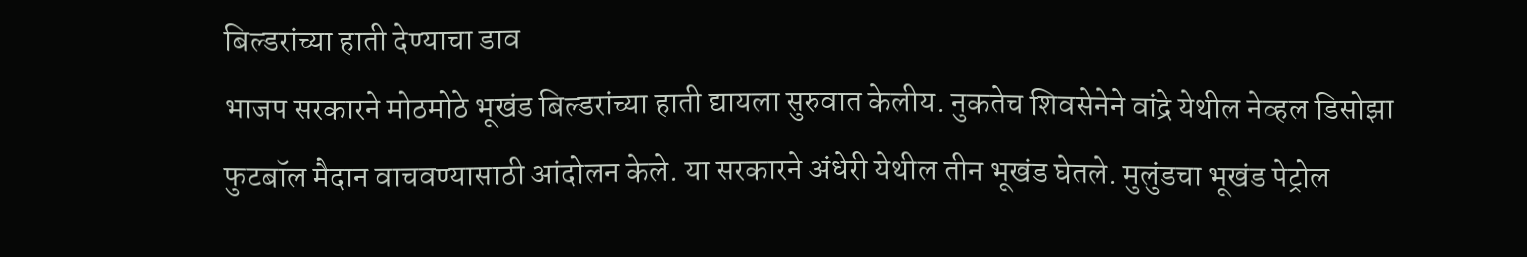बिल्डरांच्या हाती देण्याचा डाव
भाजप सरकारने मोठमोठे भूखंड बिल्डरांच्या हाती द्यायला सुरुवात केलीय. नुकतेच शिवसेनेने वांद्रे येथील नेव्हल डिसोझा फुटबॉल मैदान वाचवण्यासाठी आंदोलन केले. या सरकारने अंधेरी येथील तीन भूखंड घेतले. मुलुंडचा भूखंड पेट्रोल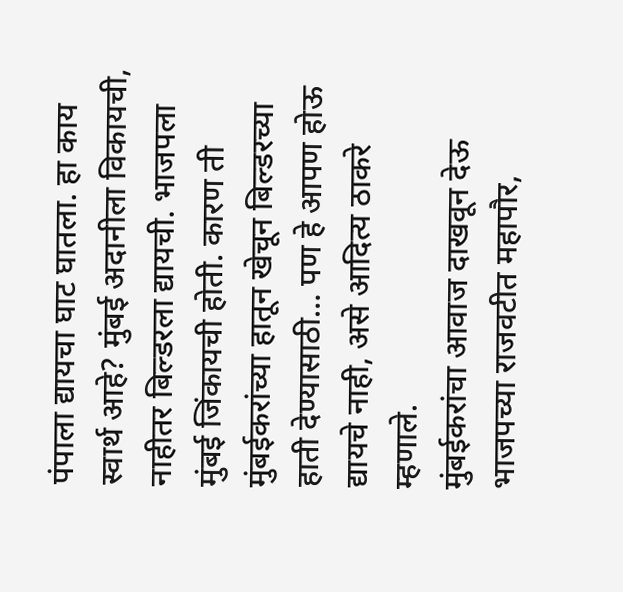पंपाला द्यायचा घाट घातला. हा काय स्वार्थ आहे? मुंबई अदानीला विकायची, नाहीतर बिल्डरला द्यायची. भाजपला मुंबई जिंकायची होती. कारण ती मुंबईकरांच्या हातून खेचून बिल्डरच्या हाती देण्यासाठी… पण हे आपण होऊ द्यायचे नाही, असे आदित्य ठाकरे म्हणाले.
मुंबईकरांचा आवाज दाखवून देऊ
भाजपच्या राजवटीत महापौर,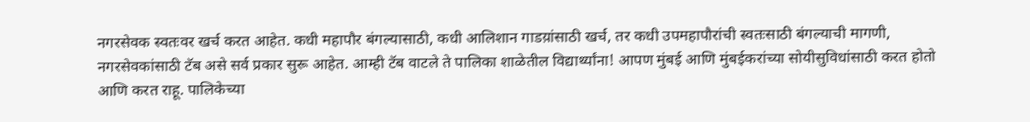नगरसेवक स्वतःवर खर्च करत आहेत. कधी महापौर बंगल्यासाठी, कधी आलिशान गाडय़ांसाठी खर्च, तर कधी उपमहापौरांची स्वतःसाठी बंगल्याची मागणी, नगरसेवकांसाठी टॅब असे सर्व प्रकार सुरू आहेत. आम्ही टॅब वाटले ते पालिका शाळेतील विद्यार्थ्यांना! आपण मुंबई आणि मुंबईकरांच्या सोयीसुविधांसाठी करत होतो आणि करत राहू. पालिकेच्या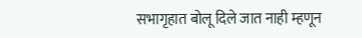सभागृहात बोलू दिले जात नाही म्हणून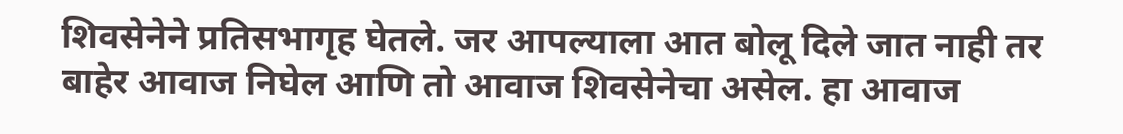शिवसेनेने प्रतिसभागृह घेतले. जर आपल्याला आत बोलू दिले जात नाही तर बाहेर आवाज निघेल आणि तो आवाज शिवसेनेचा असेल. हा आवाज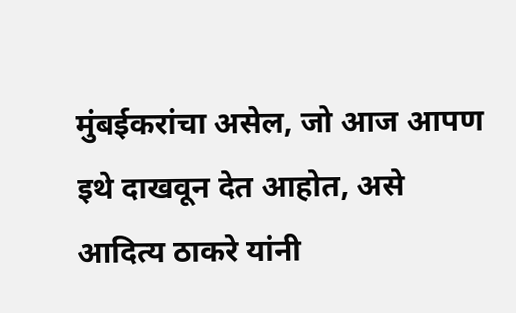मुंबईकरांचा असेल, जो आज आपण इथे दाखवून देत आहोत, असे आदित्य ठाकरे यांनी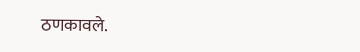ठणकावले.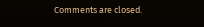Comments are closed.